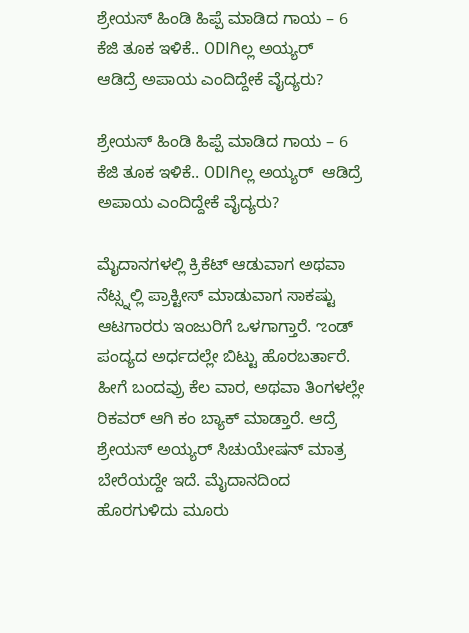ಶ್ರೇಯಸ್ ಹಿಂಡಿ ಹಿಪ್ಪೆ ಮಾಡಿದ ಗಾಯ – 6 ಕೆಜಿ ತೂಕ ಇಳಿಕೆ.. ODIಗಿಲ್ಲ ಅಯ್ಯರ್
ಆಡಿದ್ರೆ ಅಪಾಯ ಎಂದಿದ್ದೇಕೆ ವೈದ್ಯರು?

ಶ್ರೇಯಸ್ ಹಿಂಡಿ ಹಿಪ್ಪೆ ಮಾಡಿದ ಗಾಯ – 6 ಕೆಜಿ ತೂಕ ಇಳಿಕೆ.. ODIಗಿಲ್ಲ ಅಯ್ಯರ್  ಆಡಿದ್ರೆ ಅಪಾಯ ಎಂದಿದ್ದೇಕೆ ವೈದ್ಯರು?

ಮೈದಾನಗಳಲ್ಲಿ ಕ್ರಿಕೆಟ್ ಆಡುವಾಗ ಅಥವಾ ನೆಟ್ಸ್ನಲ್ಲಿ ಪ್ರಾಕ್ಟೀಸ್ ಮಾಡುವಾಗ ಸಾಕಷ್ಟು ಆಟಗಾರರು ಇಂಜುರಿಗೆ ಒಳಗಾಗ್ತಾರೆ. ಌಂಡ್ ಪಂದ್ಯದ ಅರ್ಧದಲ್ಲೇ ಬಿಟ್ಟು ಹೊರಬರ್ತಾರೆ. ಹೀಗೆ ಬಂದವ್ರು ಕೆಲ ವಾರ, ಅಥವಾ ತಿಂಗಳಲ್ಲೇ ರಿಕವರ್ ಆಗಿ ಕಂ ಬ್ಯಾಕ್ ಮಾಡ್ತಾರೆ. ಆದ್ರೆ ಶ್ರೇಯಸ್ ಅಯ್ಯರ್ ಸಿಚುಯೇಷನ್ ಮಾತ್ರ ಬೇರೆಯದ್ದೇ ಇದೆ. ಮೈದಾನದಿಂದ ಹೊರಗುಳಿದು ಮೂರು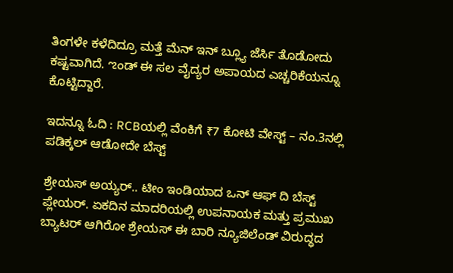ತಿಂಗಳೇ ಕಳೆದಿದ್ರೂ ಮತ್ತೆ ಮೆನ್ ಇನ್ ಬ್ಲ್ಯೂ ಜೆರ್ಸಿ ತೊಡೋದು ಕಷ್ಟವಾಗಿದೆ. ಌಂಡ್ ಈ ಸಲ ವೈದ್ಯರ ಅಪಾಯದ ಎಚ್ಚರಿಕೆಯನ್ನೂ ಕೊಟ್ಟಿದ್ದಾರೆ.

ಇದನ್ನೂ ಓದಿ : RCBಯಲ್ಲಿ ವೆಂಕಿಗೆ ₹7 ಕೋಟಿ ವೇಸ್ಟ್ – ನಂ.3ನಲ್ಲಿ ಪಡಿಕ್ಕಲ್ ಆಡೋದೇ ಬೆಸ್ಟ್

ಶ್ರೇಯಸ್ ಅಯ್ಯರ್.. ಟೀಂ ಇಂಡಿಯಾದ ಒನ್ ಆಫ್ ದಿ ಬೆಸ್ಟ್ ಪ್ಲೇಯರ್. ಏಕದಿನ ಮಾದರಿಯಲ್ಲಿ ಉಪನಾಯಕ ಮತ್ತು ಪ್ರಮುಖ ಬ್ಯಾಟರ್ ಆಗಿರೋ ಶ್ರೇಯಸ್ ಈ ಬಾರಿ ನ್ಯೂಜಿಲೆಂಡ್ ವಿರುದ್ಧದ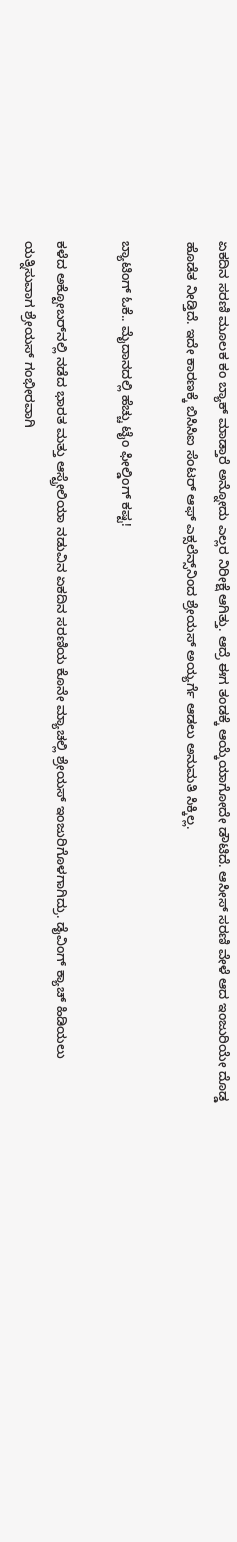ಏಕದಿನ ಸರಣಿ ಮೂಲಕ ಕಂ ಬ್ಯಾಕ್ ಮಾಡ್ತಾರೆ ಅನ್ನೋದು ಎಲ್ಲರ ನಿರೀಕ್ಷೆ ಆಗಿತ್ತು. ಆದ್ರೆ ಈಗ ತಂಡಕ್ಕೆ ಆಯ್ಕೆಯಾಗೋದೇ ಡೌಟಿದೆ. ಆಸೀಸ್ ಸರಣಿ ವೇಳೆ ಆದ ಇಂಜುರಿಯೇ ದೊಡ್ಡ ಹೊಡೆತ ನೀಡ್ತಿದೆ. ಇದೇ ಕಾರಣಕ್ಕೆ ಬಿಸಿಸಿಐ ಸೆಂಟರ್ ಆಫ್ ಎಕ್ಸಲೆನ್ಸ್‌ನಿಂದ ಶ್ರೇಯಸ್ ಅಯ್ಯರ್ಗೆ ಆಡಲು ಅನುಮತಿ ಸಿಕ್ಕಿಲ್ಲ.

ಬ್ಯಾಟಿಂಗ್ ಓಕೆ.. ಮೈದಾನದಲ್ಲಿ ಹೆಚ್ಚು ಟೈಂ ಫೀಲ್ಡಿಂಗ್ ಕಷ್ಟ!

ಕಳೆದ ಅಕ್ಟೋಬರ್‌ನಲ್ಲಿ ನಡೆದ ಭಾರತ ಮತ್ತು ಆಸ್ಟ್ರೇಲಿಯಾ ನಡುವಿನ ಏಕದಿನ ಸರಣಿಯ ಕೊನೇ ಮ್ಯಾಚಲ್ಲಿ ಶ್ರೇಯಸ್ ಇಂಜುರಿಗೊಳಗಾಗಿದ್ರು. ಡೈವಿಂಗ್ ಕ್ಯಾಚ್ ಹಿಡಿಯಲು ಯತ್ನಿಸುವಾಗ ಶ್ರೇಯಸ್ ಗಂಭೀರವಾಗಿ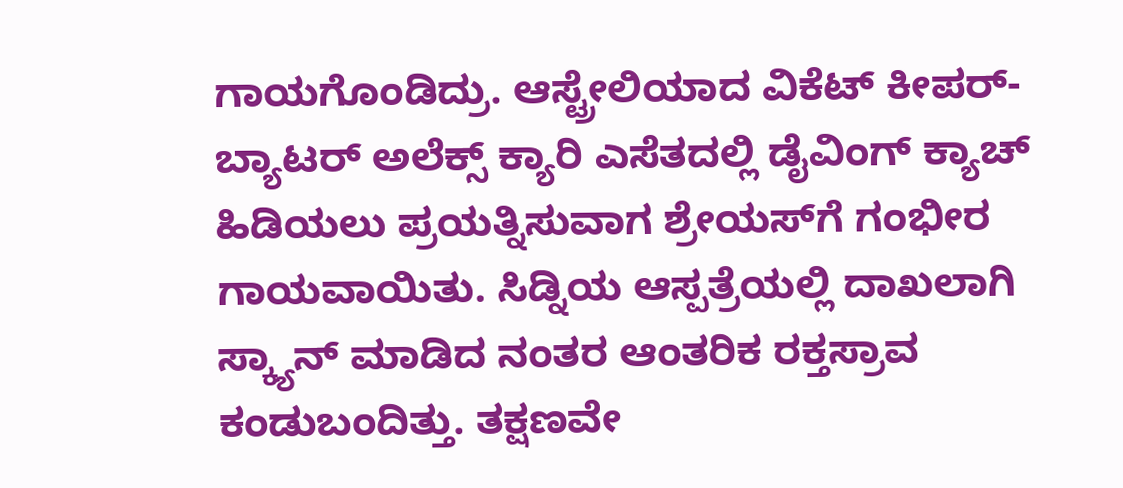ಗಾಯಗೊಂಡಿದ್ರು. ಆಸ್ಟ್ರೇಲಿಯಾದ ವಿಕೆಟ್ ಕೀಪರ್-ಬ್ಯಾಟರ್ ಅಲೆಕ್ಸ್ ಕ್ಯಾರಿ ಎಸೆತದಲ್ಲಿ ಡೈವಿಂಗ್ ಕ್ಯಾಚ್ ಹಿಡಿಯಲು ಪ್ರಯತ್ನಿಸುವಾಗ ಶ್ರೇಯಸ್‌ಗೆ ಗಂಭೀರ ಗಾಯವಾಯಿತು. ಸಿಡ್ನಿಯ ಆಸ್ಪತ್ರೆಯಲ್ಲಿ ದಾಖಲಾಗಿ ಸ್ಕ್ಯಾನ್‌ ಮಾಡಿದ ನಂತರ ಆಂತರಿಕ ರಕ್ತಸ್ರಾವ ಕಂಡುಬಂದಿತ್ತು. ತಕ್ಷಣವೇ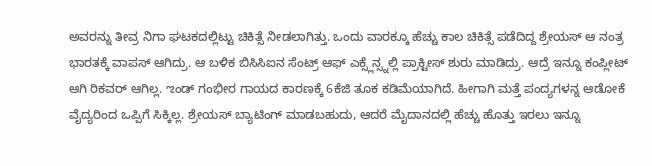ಅವರನ್ನು ತೀವ್ರ ನಿಗಾ ಘಟಕದಲ್ಲಿಟ್ಟು ಚಿಕಿತ್ಸೆ ನೀಡಲಾಗಿತ್ತು. ಒಂದು ವಾರಕ್ಕೂ ಹೆಚ್ಚು ಕಾಲ ಚಿಕಿತ್ಸೆ ಪಡೆದಿದ್ದ ಶ್ರೇಯಸ್ ಆ ನಂತ್ರ ಭಾರತಕ್ಕೆ ವಾಪಸ್ ಆಗಿದ್ರು. ಆ ಬಳಿಕ ಬಿಸಿಸಿಐನ ಸೆಂಟ್ರ್ ಆಫ್ ಎಕ್ಸ್ಲೆನ್ಸ್ನಲ್ಲಿ ಪ್ರಾಕ್ಟೀಸ್ ಶುರು ಮಾಡಿದ್ರು. ಆದ್ರೆ ಇನ್ನೂ ಕಂಪ್ಲೀಟ್ ಆಗಿ ರಿಕವರ್ ಆಗಿಲ್ಲ. ಌಂಡ್ ಗಂಭೀರ ಗಾಯದ ಕಾರಣಕ್ಕೆ 6ಕೆಜಿ ತೂಕ ಕಡಿಮೆಯಾಗಿದೆ. ಹೀಗಾಗಿ ಮತ್ತೆ ಪಂದ್ಯಗಳನ್ನ ಆಡೋಕೆ ವೈದ್ಯರಿಂದ ಒಪ್ಪಿಗೆ ಸಿಕ್ಕಿಲ್ಲ. ಶ್ರೇಯಸ್ ಬ್ಯಾಟಿಂಗ್ ಮಾಡಬಹುದು, ಆದರೆ ಮೈದಾನದಲ್ಲಿ ಹೆಚ್ಚು ಹೊತ್ತು ಇರಲು ಇನ್ನೂ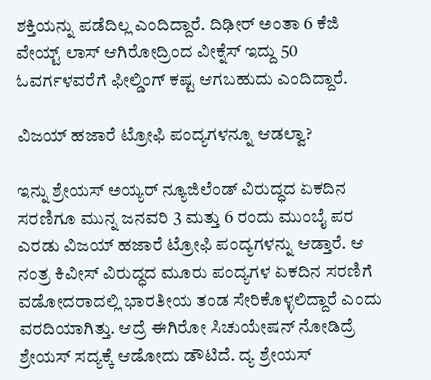ಶಕ್ತಿಯನ್ನು ಪಡೆದಿಲ್ಲ ಎಂದಿದ್ದಾರೆ. ದಿಢೀರ್ ಅಂತಾ 6 ಕೆಜಿ ವೇಯ್ಟ್ ಲಾಸ್ ಆಗಿರೋದ್ರಿಂದ ವೀಕ್ನೆಸ್ ಇದ್ದು 50 ಓವರ್ಗಳವರೆಗೆ ಫೀಲ್ಡಿಂಗ್ ಕಷ್ಟ ಆಗಬಹುದು ಎಂದಿದ್ದಾರೆ.

ವಿಜಯ್ ಹಜಾರೆ ಟ್ರೋಫಿ ಪಂದ್ಯಗಳನ್ನೂ ಆಡಲ್ವಾ?

ಇನ್ನು ಶ್ರೇಯಸ್ ಅಯ್ಯರ್ ನ್ಯೂಜಿಲೆಂಡ್ ವಿರುದ್ಧದ ಏಕದಿನ ಸರಣಿಗೂ ಮುನ್ನ ಜನವರಿ 3 ಮತ್ತು 6 ರಂದು ಮುಂಬೈ ಪರ ಎರಡು ವಿಜಯ್ ಹಜಾರೆ ಟ್ರೋಫಿ ಪಂದ್ಯಗಳನ್ನು ಆಡ್ತಾರೆ. ಆ ನಂತ್ರ ಕಿವೀಸ್ ವಿರುದ್ಧದ ಮೂರು ಪಂದ್ಯಗಳ ಏಕದಿನ ಸರಣಿಗೆ ವಡೋದರಾದಲ್ಲಿ ಭಾರತೀಯ ತಂಡ ಸೇರಿಕೊಳ್ಳಲಿದ್ದಾರೆ ಎಂದು ವರದಿಯಾಗಿತ್ತು. ಆದ್ರೆ ಈಗಿರೋ ಸಿಚುಯೇಷನ್ ನೋಡಿದ್ರೆ ಶ್ರೇಯಸ್ ಸದ್ಯಕ್ಕೆ ಆಡೋದು ಡೌಟಿದೆ. ದ್ಯ ಶ್ರೇಯಸ್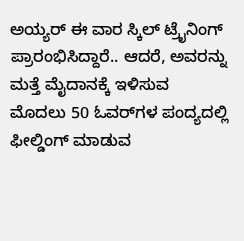ಅಯ್ಯರ್ ಈ ವಾರ ಸ್ಕಿಲ್ ಟ್ರೈನಿಂಗ್ ಪ್ರಾರಂಭಿಸಿದ್ದಾರೆ.. ಆದರೆ, ಅವರನ್ನು ಮತ್ತೆ ಮೈದಾನಕ್ಕೆ ಇಳಿಸುವ ಮೊದಲು 50 ಓವರ್‌ಗಳ ಪಂದ್ಯದಲ್ಲಿ ಫೀಲ್ಡಿಂಗ್ ಮಾಡುವ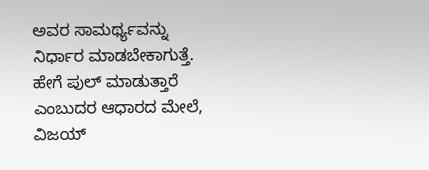ಅವರ ಸಾಮರ್ಥ್ಯವನ್ನು ನಿರ್ಧಾರ ಮಾಡಬೇಕಾಗುತ್ತೆ. ಹೇಗೆ ಪುಲ್ ಮಾಡುತ್ತಾರೆ ಎಂಬುದರ ಆಧಾರದ ಮೇಲೆ, ವಿಜಯ್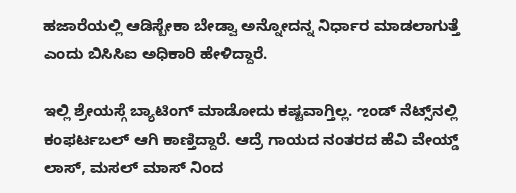ಹಜಾರೆಯಲ್ಲಿ ಆಡಿಸ್ಬೇಕಾ ಬೇಡ್ವಾ ಅನ್ನೋದನ್ನ ನಿರ್ಧಾರ ಮಾಡಲಾಗುತ್ತೆ ಎಂದು ಬಿಸಿಸಿಐ ಅಧಿಕಾರಿ ಹೇಳಿದ್ದಾರೆ.

ಇಲ್ಲಿ ಶ್ರೇಯಸ್ಗೆ ಬ್ಯಾಟಿಂಗ್ ಮಾಡೋದು ಕಷ್ಟವಾಗ್ತಿಲ್ಲ. ಌಂಡ್ ನೆಟ್ಸ್‌ನಲ್ಲಿ ಕಂಫರ್ಟಬಲ್ ಆಗಿ ಕಾಣ್ತಿದ್ದಾರೆ. ಆದ್ರೆ ಗಾಯದ ನಂತರದ ಹೆವಿ ವೇಯ್ಡ್ ಲಾಸ್, ಮಸಲ್ ಮಾಸ್ ನಿಂದ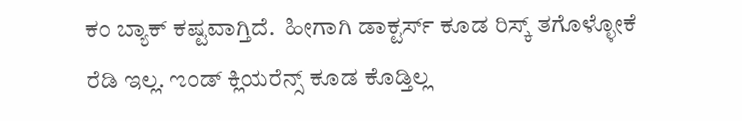ಕಂ ಬ್ಯಾಕ್ ಕಷ್ಟವಾಗ್ತಿದೆ.  ಹೀಗಾಗಿ ಡಾಕ್ಟರ್ಸ್ ಕೂಡ ರಿಸ್ಕ್ ತಗೊಳ್ಳೋಕೆ ರೆಡಿ ಇಲ್ಲ. ಌಂಡ್ ಕ್ಲಿಯರೆನ್ಸ್ ಕೂಡ ಕೊಡ್ತಿಲ್ಲ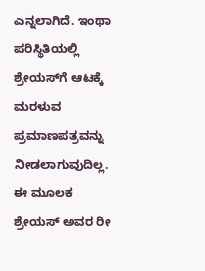ಎನ್ನಲಾಗಿದೆ. ಇಂಥಾ ಪರಿಸ್ಥಿತಿಯಲ್ಲಿ ಶ್ರೇಯಸ್‌ಗೆ ಆಟಕ್ಕೆ ಮರಳುವ ಪ್ರಮಾಣಪತ್ರವನ್ನು ನೀಡಲಾಗುವುದಿಲ್ಲ. ಈ ಮೂಲಕ ಶ್ರೇಯಸ್ ಅವರ ರೀ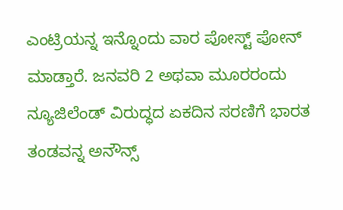ಎಂಟ್ರಿಯನ್ನ ಇನ್ನೊಂದು ವಾರ ಪೋಸ್ಟ್ ಪೋನ್ ಮಾಡ್ತಾರೆ. ಜನವರಿ 2 ಅಥವಾ ಮೂರರಂದು ನ್ಯೂಜಿಲೆಂಡ್ ವಿರುದ್ಧದ ಏಕದಿನ ಸರಣಿಗೆ ಭಾರತ ತಂಡವನ್ನ ಅನೌನ್ಸ್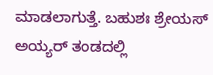ಮಾಡಲಾಗುತ್ತೆ. ಬಹುಶಃ ಶ್ರೇಯಸ್ ಅಯ್ಯರ್ ತಂಡದಲ್ಲಿ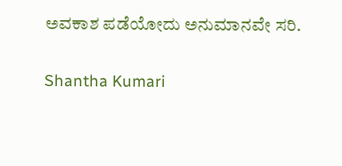ಅವಕಾಶ ಪಡೆಯೋದು ಅನುಮಾನವೇ ಸರಿ.

Shantha Kumari